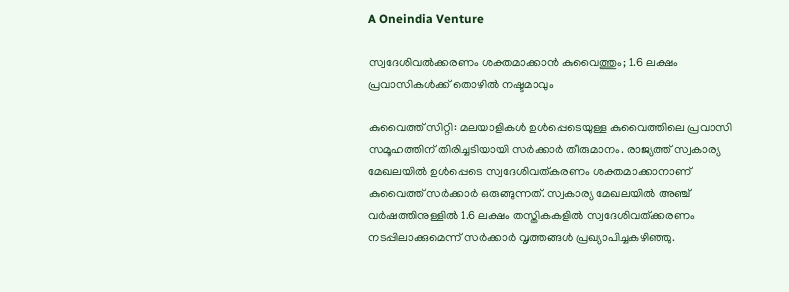A Oneindia Venture

സ്വദേശിവല്‍ക്കരണം ശക്തമാക്കാന്‍ കുവൈത്തും; 1.6 ലക്ഷം പ്രവാസികള്‍ക്ക് തൊഴില്‍ നഷ്ടമാവും

കുവൈത്ത് സിറ്റി: മലയാളികള്‍ ഉള്‍പ്പെടെയുള്ള കുവൈത്തിലെ പ്രവാസി സമൂഹത്തിന് തിരിച്ചടിയായി സര്‍ക്കാര്‍ തീരുമാനം. രാജ്യത്ത് സ്വകാര്യ മേഖലയില്‍ ഉള്‍പ്പെടെ സ്വദേശിവത്കരണം ശക്തമാക്കാനാണ് കുവൈത്ത് സര്‍ക്കാര്‍ ഒരുങ്ങുന്നത്. സ്വകാര്യ മേഖലയില്‍ അഞ്ച് വര്‍ഷത്തിനുള്ളില്‍ 1.6 ലക്ഷം തസ്തികകളില്‍ സ്വദേശിവത്ക്കരണം നടപ്പിലാക്കുമെന്ന് സര്‍ക്കാര്‍ വൃത്തങ്ങള്‍ പ്രഖ്യാപിച്ചകഴിഞ്ഞു.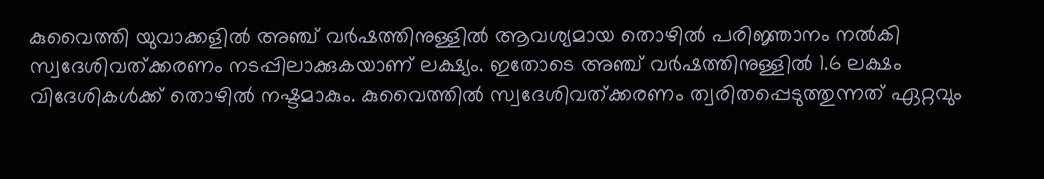കുവൈത്തി യുവാക്കളില്‍ അഞ്ച് വര്‍ഷത്തിനുള്ളില്‍ ആവശ്യമായ തൊഴില്‍ പരിജ്ഞാനം നല്‍കി സ്വദേശിവത്ക്കരണം നടപ്പിലാക്കുകയാണ് ലക്ഷ്യം. ഇതോടെ അഞ്ച് വര്‍ഷത്തിനുള്ളില്‍ 1.6 ലക്ഷം വിദേശികള്‍ക്ക് തൊഴില്‍ നഷ്ടമാകും. കുവൈത്തില്‍ സ്വദേശിവത്ക്കരണം ത്വരിതപ്പെടുത്തുന്നത് ഏറ്റവും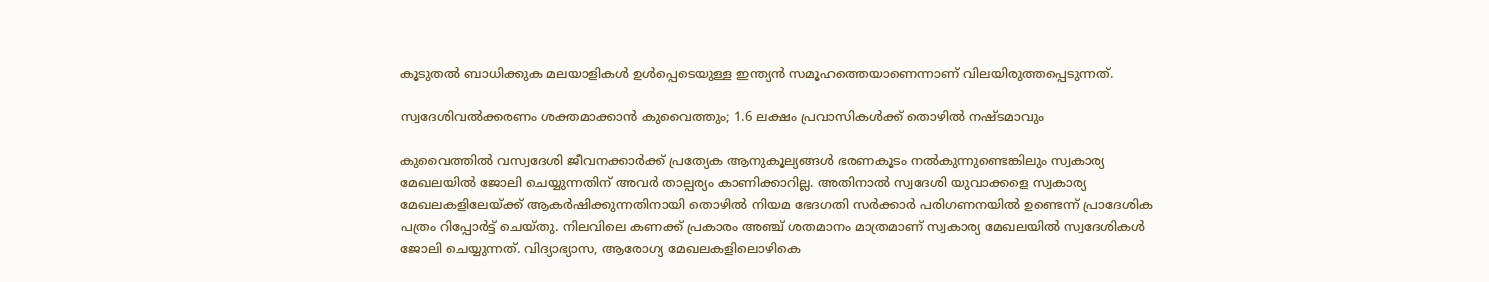കൂടുതല്‍ ബാധിക്കുക മലയാളികള്‍ ഉള്‍പ്പെടെയുള്ള ഇന്ത്യന്‍ സമൂഹത്തെയാണെന്നാണ് വിലയിരുത്തപ്പെടുന്നത്.

സ്വദേശിവല്‍ക്കരണം ശക്തമാക്കാന്‍ കുവൈത്തും; 1.6 ലക്ഷം പ്രവാസികള്‍ക്ക് തൊഴില്‍ നഷ്ടമാവും

കുവൈത്തില്‍ വസ്വദേശി ജീവനക്കാര്‍ക്ക് പ്രത്യേക ആനുകൂല്യങ്ങള്‍ ഭരണകൂടം നല്‍കുന്നുണ്ടെങ്കിലും സ്വകാര്യ മേഖലയില്‍ ജോലി ചെയ്യുന്നതിന് അവര്‍ താല്പര്യം കാണിക്കാറില്ല. അതിനാല്‍ സ്വദേശി യുവാക്കളെ സ്വകാര്യ മേഖലകളിലേയ്ക്ക് ആകര്‍ഷിക്കുന്നതിനായി തൊഴില്‍ നിയമ ഭേദഗതി സര്‍ക്കാര്‍ പരിഗണനയില്‍ ഉണ്ടെന്ന് പ്രാദേശിക പത്രം റിപ്പോര്‍ട്ട് ചെയ്തു. നിലവിലെ കണക്ക് പ്രകാരം അഞ്ച് ശതമാനം മാത്രമാണ് സ്വകാര്യ മേഖലയില്‍ സ്വദേശികള്‍ ജോലി ചെയ്യുന്നത്. വിദ്യാഭ്യാസ, ആരോഗ്യ മേഖലകളിലൊഴികെ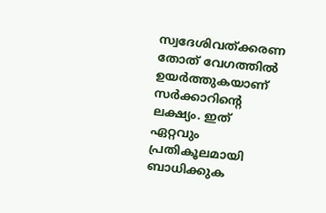സ്വദേശിവത്ക്കരണ തോത് വേഗത്തില്‍ ഉയര്‍ത്തുകയാണ് സര്‍ക്കാറിന്റെ ലക്ഷ്യം. ഇത് ഏറ്റവും പ്രതികൂലമായി ബാധിക്കുക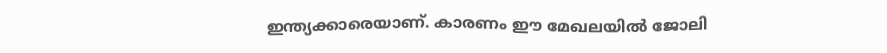ഇന്ത്യക്കാരെയാണ്. കാരണം ഈ മേഖലയില്‍ ജോലി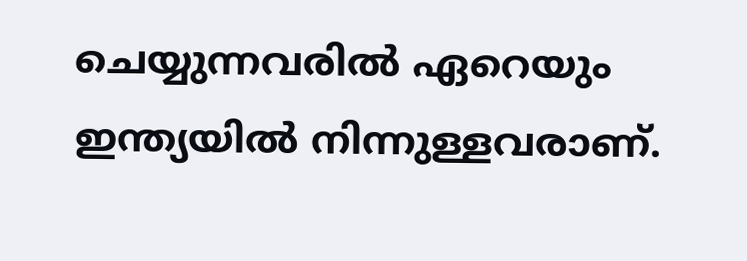ചെയ്യുന്നവരില്‍ ഏറെയും ഇന്ത്യയില്‍ നിന്നുള്ളവരാണ്.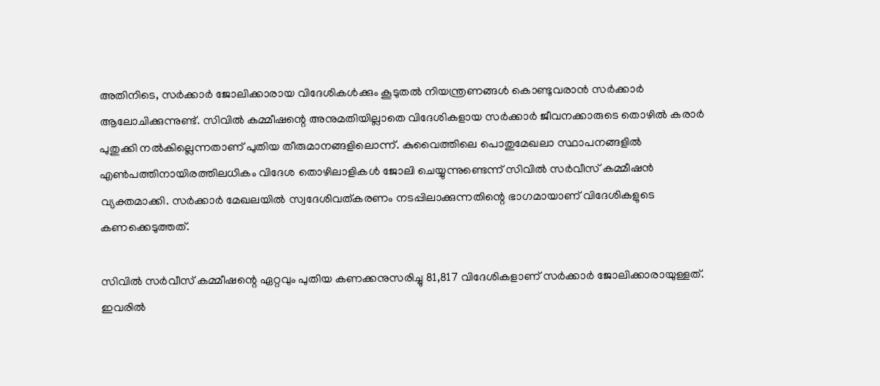അതിനിടെ, സര്‍ക്കാര്‍ ജോലിക്കാരായ വിദേശികള്‍ക്കും കൂടുതല്‍ നിയന്ത്രണങ്ങള്‍ കൊണ്ടുവരാന്‍ സര്‍ക്കാര്‍ ആലോചിക്കുന്നുണ്ട്. സിവില്‍ കമ്മീഷന്റെ അനുമതിയില്ലാതെ വിദേശികളായ സര്‍ക്കാര്‍ ജീവനക്കാരുടെ തൊഴില്‍ കരാര്‍ പുതുക്കി നല്‍കില്ലെന്നതാണ് പുതിയ തീരുമാനങ്ങളിലൊന്ന്. കുവൈത്തിലെ പൊതുമേഖലാ സ്ഥാപനങ്ങളില്‍ എണ്‍പത്തിനായിരത്തിലധികം വിദേശ തൊഴിലാളികള്‍ ജോലി ചെയ്യുന്നുണ്ടെന്ന് സിവില്‍ സര്‍വീസ് കമ്മീഷന്‍ വ്യക്തമാക്കി. സര്‍ക്കാര്‍ മേഖലയില്‍ സ്വദേശിവത്കരണം നടപ്പിലാക്കുന്നതിന്റെ ഭാഗമായാണ് വിദേശികളുടെ കണക്കെടുത്തത്.

സിവില്‍ സര്‍വീസ് കമ്മീഷന്റെ ഏറ്റവും പുതിയ കണക്കനുസരിച്ചു 81,817 വിദേശികളാണ് സര്‍ക്കാര്‍ ജോലിക്കാരായുള്ളത്. ഇവരില്‍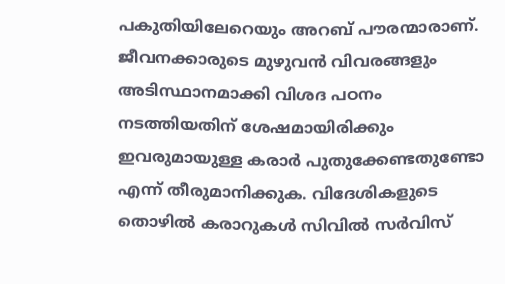പകുതിയിലേറെയും അറബ് പൗരന്മാരാണ്. ജീവനക്കാരുടെ മുഴുവന്‍ വിവരങ്ങളും അടിസ്ഥാനമാക്കി വിശദ പഠനം നടത്തിയതിന് ശേഷമായിരിക്കും ഇവരുമായുള്ള കരാര്‍ പുതുക്കേണ്ടതുണ്ടോ എന്ന് തീരുമാനിക്കുക. വിദേശികളുടെ തൊഴില്‍ കരാറുകള്‍ സിവില്‍ സര്‍വിസ്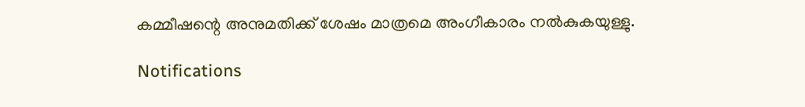കമ്മീഷന്റെ അനുമതിക്ക് ശേഷം മാത്രമെ അംഗീകാരം നല്‍കുകയുള്ളു.

Notifications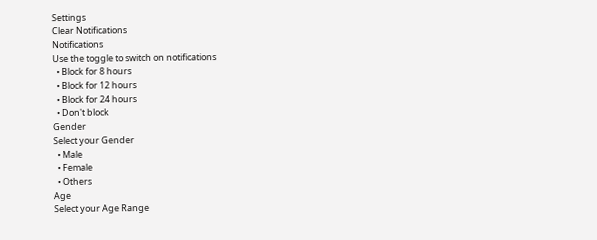Settings
Clear Notifications
Notifications
Use the toggle to switch on notifications
  • Block for 8 hours
  • Block for 12 hours
  • Block for 24 hours
  • Don't block
Gender
Select your Gender
  • Male
  • Female
  • Others
Age
Select your Age Range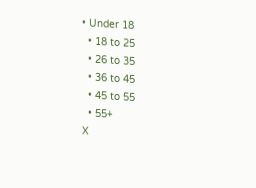• Under 18
  • 18 to 25
  • 26 to 35
  • 36 to 45
  • 45 to 55
  • 55+
X